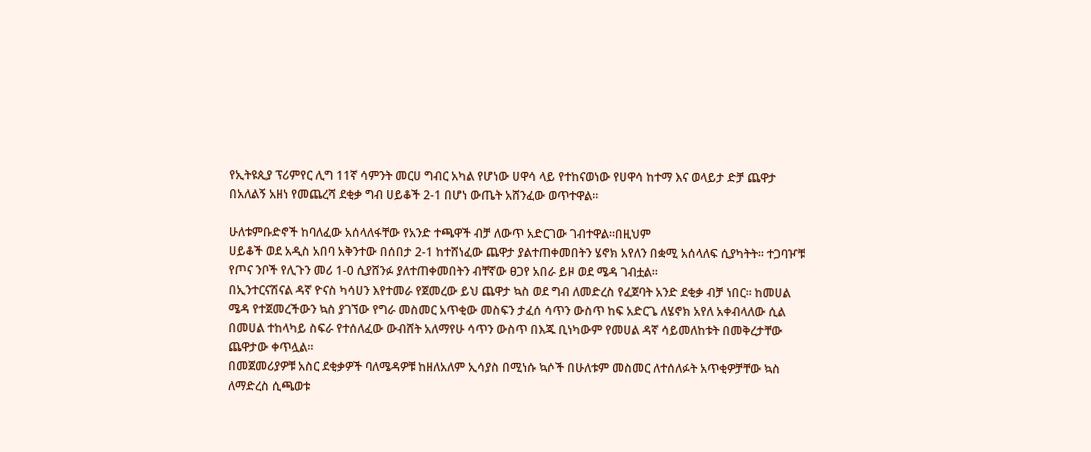የኢትዩጲያ ፕሪምየር ሊግ 11ኛ ሳምንት መርሀ ግብር አካል የሆነው ሀዋሳ ላይ የተከናወነው የሀዋሳ ከተማ እና ወላይታ ድቻ ጨዋታ በአለልኝ አዘነ የመጨረሻ ደቂቃ ግብ ሀይቆች 2-1 በሆነ ውጤት አሸንፈው ወጥተዋል።

ሁለቱምቡድኖች ከባለፈው አሰላለፋቸው የአንድ ተጫዋች ብቻ ለውጥ አድርገው ገብተዋል።በዚህም
ሀይቆች ወደ አዲስ አበባ አቅንተው በሰበታ 2-1 ከተሸነፈው ጨዋታ ያልተጠቀመበትን ሄኖክ አየለን በቋሚ አሰላለፍ ሲያካትት። ተጋባዦቹ የጦና ንቦች የሊጉን መሪ 1-0 ሲያሸንፉ ያለተጠቀመበትን ብቸኛው ፀጋየ አበራ ይዞ ወደ ሜዳ ገብቷል።
በኢንተርናሽናል ዳኛ ዮናስ ካሳሀን እየተመራ የጀመረው ይህ ጨዋታ ኳስ ወደ ግብ ለመድረስ የፈጀባት አንድ ደቂቃ ብቻ ነበር። ከመሀል ሜዳ የተጀመረችውን ኳስ ያገኘው የግራ መስመር አጥቂው መስፍን ታፈሰ ሳጥን ውስጥ ከፍ አድርጌ ለሄኖክ አየለ አቀብላለው ሲል በመሀል ተከላካይ ስፍራ የተሰለፈው ውብሸት አለማየሁ ሳጥን ውስጥ በእጁ ቢነካውም የመሀል ዳኛ ሳይመለከቱት በመቅረታቸው ጨዋታው ቀጥሏል።
በመጀመሪያዎቹ አስር ደቂቃዎች ባለሜዳዎቹ ከዘለአለም ኢሳያስ በሚነሱ ኳሶች በሁለቱም መስመር ለተሰለፉት አጥቂዎቻቸው ኳስ ለማድረስ ሲጫወቱ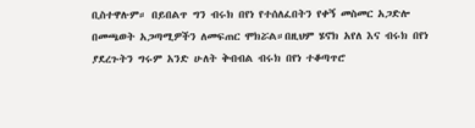ቢስተዋሉም። በይበልጥ ግን ብሩክ በየነ የተሰለፈበትን የቀኝ መስመር አጋድሎ በመጫወት አጋጣሚዎችን ለመፍጠር ሞክሯል።በዚህም ሄኖክ አየለ እና ብሩክ በየነ ያደረጉትን ግሩም አንድ ሁለት ቅብብል ብሩክ በየነ ተቆጣጥሮ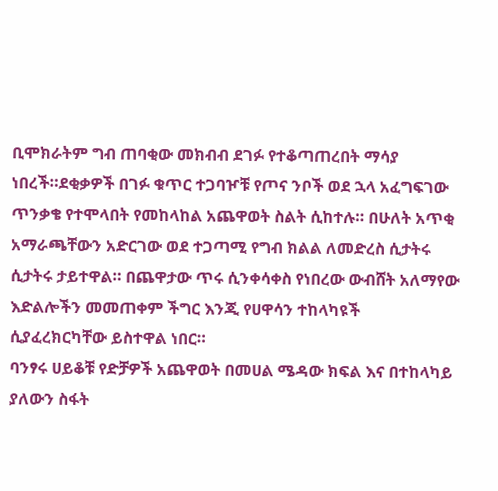ቢሞክራትም ግብ ጠባቂው መክብብ ደገፉ የተቆጣጠረበት ማሳያ ነበረች።ደቂቃዎች በገፉ ቁጥር ተጋባዦቹ የጦና ንቦች ወደ ኋላ አፈግፍገው ጥንቃቄ የተሞላበት የመከላከል አጨዋወት ስልት ሲከተሉ። በሁለት አጥቂ አማራጫቸውን አድርገው ወደ ተጋጣሚ የግብ ክልል ለመድረስ ሲታትሩ ሲታትሩ ታይተዋል። በጨዋታው ጥሩ ሲንቀሳቀስ የነበረው ውብሸት አለማየው እድልሎችን መመጠቀም ችግር እንጂ የሀዋሳን ተከላካዩች ሲያፈረክርካቸው ይስተዋል ነበር።
ባንፃሩ ሀይቆቹ የድቻዎች አጨዋወት በመሀል ሜዳው ክፍል እና በተከላካይ ያለውን ስፋት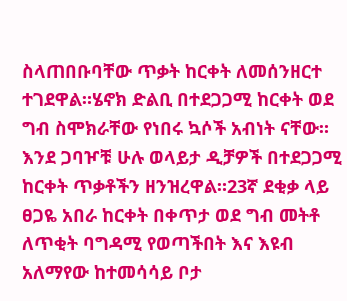ስላጠበቡባቸው ጥቃት ከርቀት ለመሰንዘርተ ተገደዋል።ሄኖክ ድልቢ በተደጋጋሚ ከርቀት ወደ ግብ ስሞክራቸው የነበሩ ኳሶች አብነት ናቸው። እንደ ጋባዦቹ ሁሉ ወላይታ ዲቻዎች በተደጋጋሚ ከርቀት ጥቃቶችን ዘንዝረዋል።23ኛ ደቂቃ ላይ ፀጋዬ አበራ ከርቀት በቀጥታ ወደ ግብ መትቶ ለጥቂት ባግዳሚ የወጣችበት እና እዩብ አለማየው ከተመሳሳይ ቦታ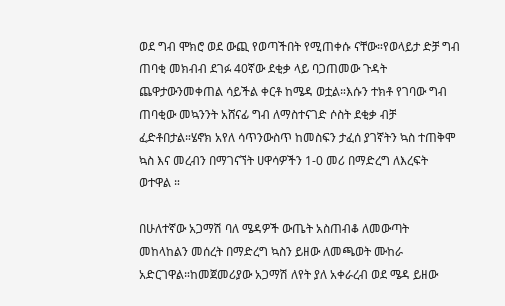ወደ ግብ ሞክሮ ወደ ውጪ የወጣችበት የሚጠቀሱ ናቸው።የወላይታ ድቻ ግብ ጠባቂ መክብብ ደገፉ 40ኛው ደቂቃ ላይ ባጋጠመው ጉዳት ጨዋታውንመቀጠል ሳይችል ቀርቶ ከሜዳ ወቷል።እሱን ተክቶ የገባው ግብ ጠባቂው መኳንንት አሸናፊ ግብ ለማስተናገድ ሶስት ደቂቃ ብቻ ፈድቶበታል።ሄኖክ አየለ ሳጥንውስጥ ከመስፍን ታፈሰ ያገኛትን ኳስ ተጠቅሞ ኳስ እና መረብን በማገናኘት ሀዋሳዎችን 1-0 መሪ በማድረግ ለእረፍት ወተዋል ።

በሁለተኛው አጋማሽ ባለ ሜዳዎች ውጤት አስጠብቆ ለመውጣት መከላከልን መሰረት በማድረግ ኳስን ይዘው ለመጫወት ሙከራ አድርገዋል።ከመጀመሪያው አጋማሽ ለየት ያለ አቀራረብ ወደ ሜዳ ይዘው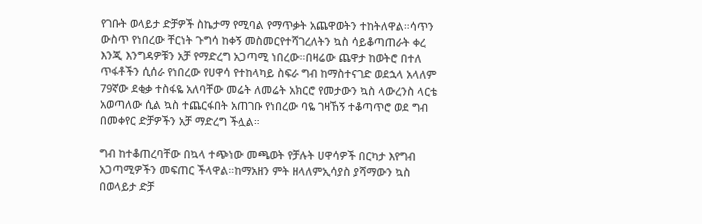የገቡት ወላይታ ድቻዎች ስኬታማ የሚባል የማጥቃት አጨዋወትን ተከትለዋል።ሳጥን ውስጥ የነበረው ቸርነት ጉግሳ ከቀኝ መስመርየተሻገረለትን ኳስ ሳይቆጣጠራት ቀረ እንጂ እንግዳዎቹን አቻ የማድረግ አጋጣሚ ነበረው።በዛሬው ጨዋታ ከወትሮ በተለ ጥፋቶችን ሲሰራ የነበረው የሀዋሳ የተከላካይ ስፍራ ግብ ከማስተናገድ ወደኋላ አላለም 79ኛው ደቂቃ ተስፋዬ አለባቸው መሬት ለመሬት አክርሮ የመታውን ኳስ ላውረንስ ላርቴ አወጣለው ሲል ኳስ ተጨርፋበት አጠገቡ የነበረው ባዬ ገዛኸኝ ተቆጣጥሮ ወደ ግብ በመቀየር ድቻዎችን አቻ ማድረግ ችሏል።

ግብ ከተቆጠረባቸው በኳላ ተጭነው መጫወት የቻሉት ሀዋሳዎች በርካታ እየግብ አጋጣሚዎችን መፍጠር ችላዋል።ከማአዘን ምት ዘላለምኢሳያስ ያሻማውን ኳስ በወላይታ ድቻ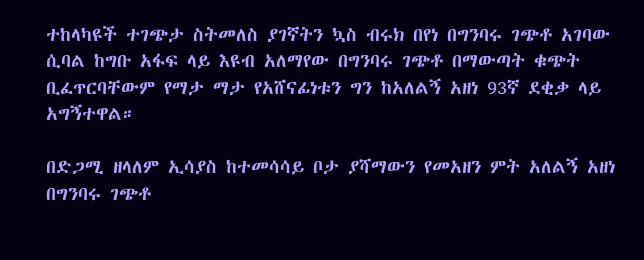ተከላካዩች ተገጭታ ስትመለስ ያገኛትን ኳስ ብሩክ በየነ በግንባሩ ገጭቶ አገባው ሲባል ከግቡ አፋፍ ላይ እዩብ አለማየው በግንባሩ ገጭቶ በማውጣት ቁጭት ቢፈጥርባቸውም የማታ ማታ የአሸናፊነቱን ግን ከአለልኝ አዘነ 93ኛ ደቂቃ ላይ አግኝተዋል።

በድጋሚ ዘላለም ኢሳያስ ከተመሳሳይ ቦታ ያሻማውን የመአዘን ምት አለልኝ አዘነ በግንባሩ ገጭቶ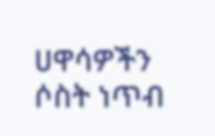ሀዋሳዎችን ሶስት ነጥብ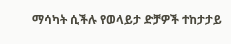ማሳካት ሲችሉ የወላይታ ድቻዎች ተከታታይ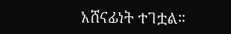አሸናፊነት ተገቷል።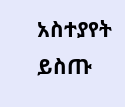አስተያየት ይስጡ